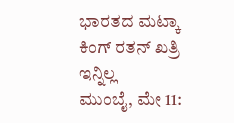ಭಾರತದ ಮಟ್ಕಾ ಕಿಂಗ್ ರತನ್ ಖತ್ರಿ ಇನ್ನಿಲ್ಲ
ಮುಂಬೈ, ಮೇ 11: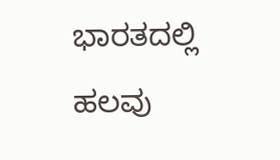ಭಾರತದಲ್ಲಿ ಹಲವು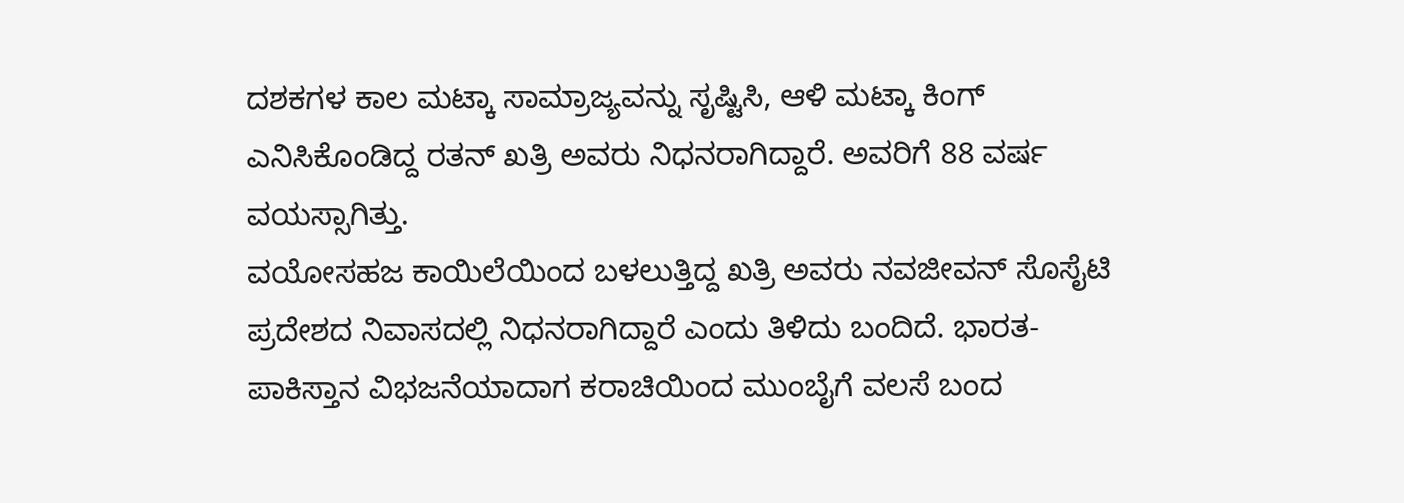ದಶಕಗಳ ಕಾಲ ಮಟ್ಕಾ ಸಾಮ್ರಾಜ್ಯವನ್ನು ಸೃಷ್ಟಿಸಿ, ಆಳಿ ಮಟ್ಕಾ ಕಿಂಗ್ ಎನಿಸಿಕೊಂಡಿದ್ದ ರತನ್ ಖತ್ರಿ ಅವರು ನಿಧನರಾಗಿದ್ದಾರೆ. ಅವರಿಗೆ 88 ವರ್ಷ ವಯಸ್ಸಾಗಿತ್ತು.
ವಯೋಸಹಜ ಕಾಯಿಲೆಯಿಂದ ಬಳಲುತ್ತಿದ್ದ ಖತ್ರಿ ಅವರು ನವಜೀವನ್ ಸೊಸೈಟಿ ಪ್ರದೇಶದ ನಿವಾಸದಲ್ಲಿ ನಿಧನರಾಗಿದ್ದಾರೆ ಎಂದು ತಿಳಿದು ಬಂದಿದೆ. ಭಾರತ-ಪಾಕಿಸ್ತಾನ ವಿಭಜನೆಯಾದಾಗ ಕರಾಚಿಯಿಂದ ಮುಂಬೈಗೆ ವಲಸೆ ಬಂದ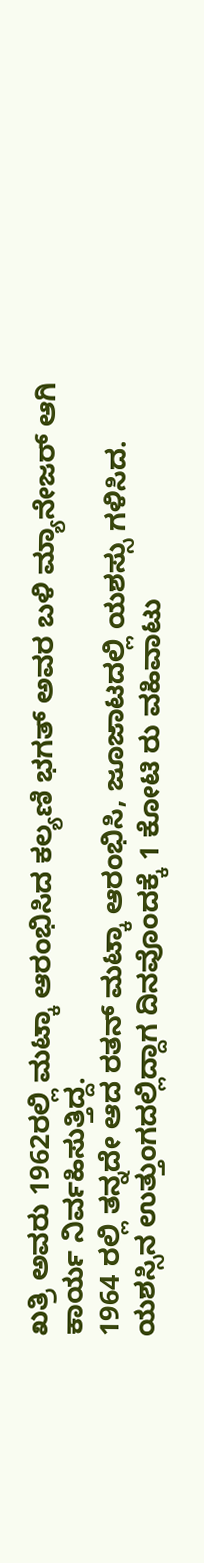ಖತ್ರಿ ಅವರು 1962ರಲ್ಲಿ ಮಟ್ಕಾ ಆರಂಭಿಸಿದ ಕಲ್ಯಣಿ ಭಗತ್ ಅವರ ಬಳಿ ಮ್ಯಾನೇಜರ್ ಆಗಿ ಕಾರ್ಯ ನಿರ್ವಹಿಸುತ್ತಿದ್ದ.
1964 ರಲ್ಲಿ ತನ್ನದೇ ಆದ ರತನ್ ಮಟ್ಕಾ ಆರಂಭಿಸಿ, ಜೂಜಾಟದಲ್ಲಿ ಯಶಸ್ಸು ಗಳಿಸಿದ. ಯಶಸ್ಸಿನ ಉತ್ತುಂಗದಲ್ಲಿದ್ದಾಗ ದಿನವೊಂದಕ್ಕೆ 1 ಕೋಟಿ ರು ವಹಿವಾಟು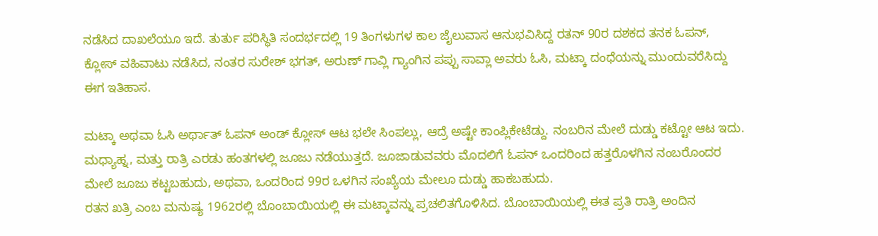ನಡೆಸಿದ ದಾಖಲೆಯೂ ಇದೆ. ತುರ್ತು ಪರಿಸ್ಥಿತಿ ಸಂದರ್ಭದಲ್ಲಿ 19 ತಿಂಗಳುಗಳ ಕಾಲ ಜೈಲುವಾಸ ಆನುಭವಿಸಿದ್ದ ರತನ್ 90ರ ದಶಕದ ತನಕ ಓಪನ್, ಕ್ಲೋಸ್ ವಹಿವಾಟು ನಡೆಸಿದ, ನಂತರ ಸುರೇಶ್ ಭಗತ್, ಅರುಣ್ ಗಾವ್ಲಿ ಗ್ಯಾಂಗಿನ ಪಪ್ಪು ಸಾವ್ಲಾ ಅವರು ಓಸಿ, ಮಟ್ಕಾ ದಂಧೆಯನ್ನು ಮುಂದುವರೆಸಿದ್ದು ಈಗ ಇತಿಹಾಸ.

ಮಟ್ಕಾ ಅಥವಾ ಓಸಿ ಅರ್ಥಾತ್ ಓಪನ್ ಅಂಡ್ ಕ್ಲೋಸ್ ಆಟ ಭಲೇ ಸಿಂಪಲ್ಲು, ಆದ್ರೆ ಅಷ್ಟೇ ಕಾಂಪ್ಲಿಕೇಟೆಡ್ದು. ನಂಬರಿನ ಮೇಲೆ ದುಡ್ಡು ಕಟ್ಟೋ ಆಟ ಇದು. ಮಧ್ಯಾಹ್ನ, ಮತ್ತು ರಾತ್ರಿ ಎರಡು ಹಂತಗಳಲ್ಲಿ ಜೂಜು ನಡೆಯುತ್ತದೆ. ಜೂಜಾಡುವವರು ಮೊದಲಿಗೆ ಓಪನ್ ಒಂದರಿಂದ ಹತ್ತರೊಳಗಿನ ನಂಬರೊಂದರ ಮೇಲೆ ಜೂಜು ಕಟ್ಟಬಹುದು, ಅಥವಾ, ಒಂದರಿಂದ 99ರ ಒಳಗಿನ ಸಂಖ್ಯೆಯ ಮೇಲೂ ದುಡ್ಡು ಹಾಕಬಹುದು.
ರತನ ಖತ್ರಿ ಎಂಬ ಮನುಷ್ಯ 1962ರಲ್ಲಿ ಬೊಂಬಾಯಿಯಲ್ಲಿ ಈ ಮಟ್ಕಾವನ್ನು ಪ್ರಚಲಿತಗೊಳಿಸಿದ. ಬೊಂಬಾಯಿಯಲ್ಲಿ ಈತ ಪ್ರತಿ ರಾತ್ರಿ ಅಂದಿನ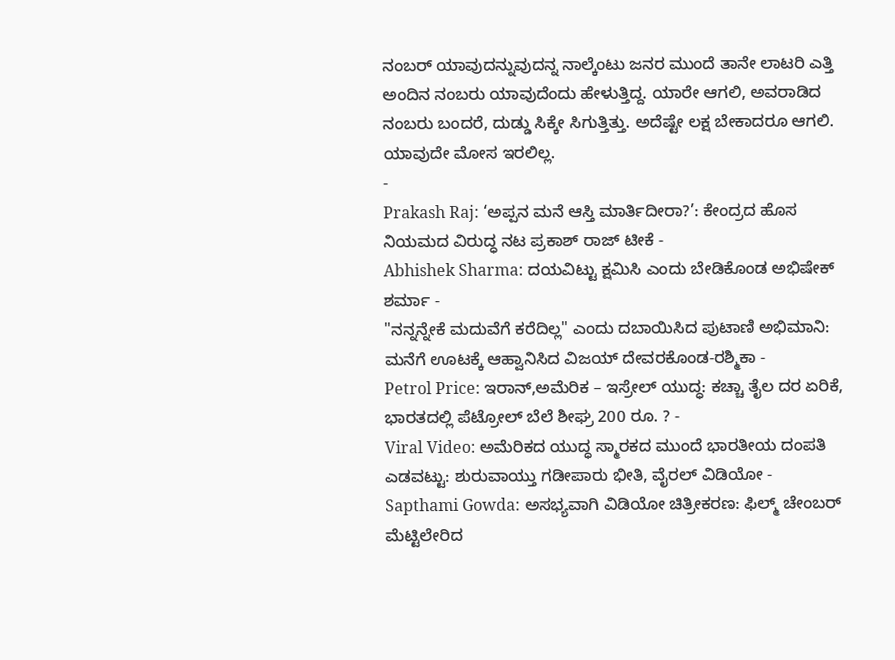ನಂಬರ್ ಯಾವುದನ್ನುವುದನ್ನ ನಾಲ್ಕೆಂಟು ಜನರ ಮುಂದೆ ತಾನೇ ಲಾಟರಿ ಎತ್ತಿ ಅಂದಿನ ನಂಬರು ಯಾವುದೆಂದು ಹೇಳುತ್ತಿದ್ದ. ಯಾರೇ ಆಗಲಿ, ಅವರಾಡಿದ ನಂಬರು ಬಂದರೆ, ದುಡ್ಡು ಸಿಕ್ಕೇ ಸಿಗುತ್ತಿತ್ತು. ಅದೆಷ್ಟೇ ಲಕ್ಷ ಬೇಕಾದರೂ ಆಗಲಿ. ಯಾವುದೇ ಮೋಸ ಇರಲಿಲ್ಲ.
-
Prakash Raj: ‘ಅಪ್ಪನ ಮನೆ ಆಸ್ತಿ ಮಾರ್ತಿದೀರಾ?’: ಕೇಂದ್ರದ ಹೊಸ ನಿಯಮದ ವಿರುದ್ಧ ನಟ ಪ್ರಕಾಶ್ ರಾಜ್ ಟೀಕೆ -
Abhishek Sharma: ದಯವಿಟ್ಟು ಕ್ಷಮಿಸಿ ಎಂದು ಬೇಡಿಕೊಂಡ ಅಭಿಷೇಕ್ ಶರ್ಮಾ -
"ನನ್ನನ್ನೇಕೆ ಮದುವೆಗೆ ಕರೆದಿಲ್ಲ" ಎಂದು ದಬಾಯಿಸಿದ ಪುಟಾಣಿ ಅಭಿಮಾನಿ: ಮನೆಗೆ ಊಟಕ್ಕೆ ಆಹ್ವಾನಿಸಿದ ವಿಜಯ್ ದೇವರಕೊಂಡ-ರಶ್ಮಿಕಾ -
Petrol Price: ಇರಾನ್,ಅಮೆರಿಕ – ಇಸ್ರೇಲ್ ಯುದ್ಧ: ಕಚ್ಚಾ ತೈಲ ದರ ಏರಿಕೆ, ಭಾರತದಲ್ಲಿ ಪೆಟ್ರೋಲ್ ಬೆಲೆ ಶೀಘ್ರ 200 ರೂ. ? -
Viral Video: ಅಮೆರಿಕದ ಯುದ್ಧ ಸ್ಮಾರಕದ ಮುಂದೆ ಭಾರತೀಯ ದಂಪತಿ ಎಡವಟ್ಟು: ಶುರುವಾಯ್ತು ಗಡೀಪಾರು ಭೀತಿ, ವೈರಲ್ ವಿಡಿಯೋ -
Sapthami Gowda: ಅಸಭ್ಯವಾಗಿ ವಿಡಿಯೋ ಚಿತ್ರೀಕರಣ: ಫಿಲ್ಮ್ ಚೇಂಬರ್ ಮೆಟ್ಟಿಲೇರಿದ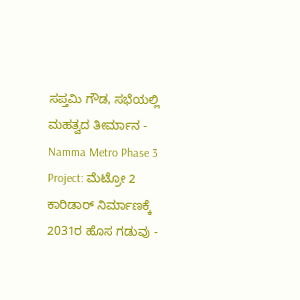ಸಪ್ತಮಿ ಗೌಡ, ಸಭೆಯಲ್ಲಿ ಮಹತ್ವದ ತೀರ್ಮಾನ -
Namma Metro Phase 3 Project: ಮೆಟ್ರೋ 2 ಕಾರಿಡಾರ್ ನಿರ್ಮಾಣಕ್ಕೆ 2031ರ ಹೊಸ ಗಡುವು -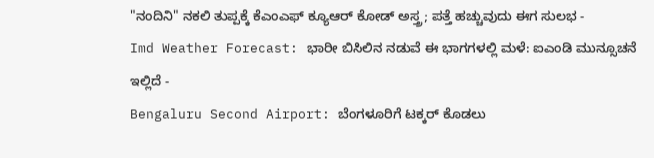"ನಂದಿನಿ" ನಕಲಿ ತುಪ್ಪಕ್ಕೆ ಕೆಎಂಎಫ್ ಕ್ಯೂಆರ್ ಕೋಡ್ ಅಸ್ತ್ರ; ಪತ್ತೆ ಹಚ್ಚುವುದು ಈಗ ಸುಲಭ -
Imd Weather Forecast: ಭಾರೀ ಬಿಸಿಲಿನ ನಡುವೆ ಈ ಭಾಗಗಳಲ್ಲಿ ಮಳೆ: ಐಎಂಡಿ ಮುನ್ಸೂಚನೆ ಇಲ್ಲಿದೆ -
Bengaluru Second Airport: ಬೆಂಗಳೂರಿಗೆ ಟಕ್ಕರ್ ಕೊಡಲು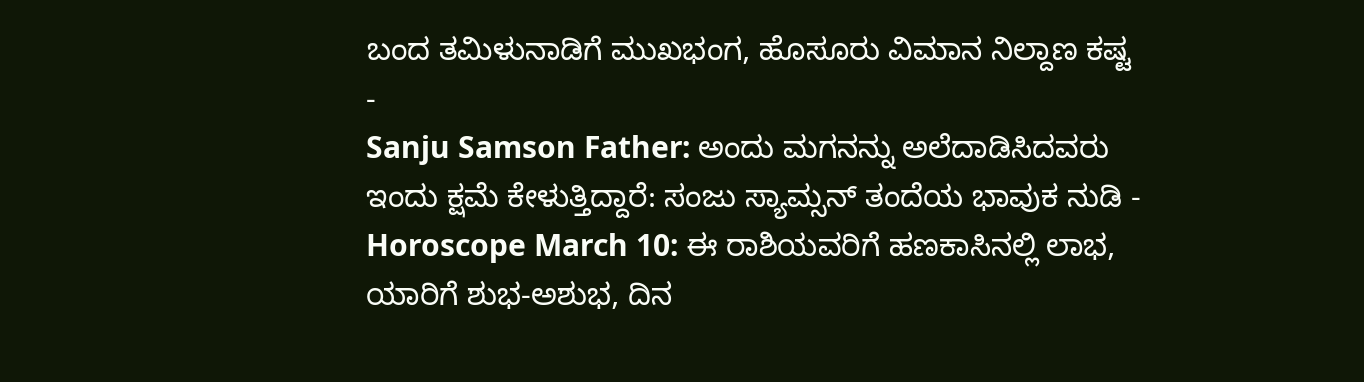ಬಂದ ತಮಿಳುನಾಡಿಗೆ ಮುಖಭಂಗ, ಹೊಸೂರು ವಿಮಾನ ನಿಲ್ದಾಣ ಕಷ್ಟ -
Sanju Samson Father: ಅಂದು ಮಗನನ್ನು ಅಲೆದಾಡಿಸಿದವರು ಇಂದು ಕ್ಷಮೆ ಕೇಳುತ್ತಿದ್ದಾರೆ: ಸಂಜು ಸ್ಯಾಮ್ಸನ್ ತಂದೆಯ ಭಾವುಕ ನುಡಿ -
Horoscope March 10: ಈ ರಾಶಿಯವರಿಗೆ ಹಣಕಾಸಿನಲ್ಲಿ ಲಾಭ, ಯಾರಿಗೆ ಶುಭ-ಅಶುಭ, ದಿನ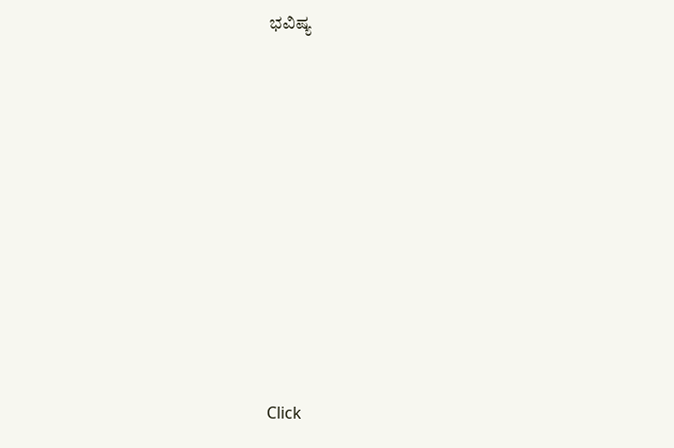ಭವಿಷ್ಯ












Click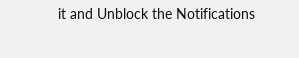it and Unblock the Notifications